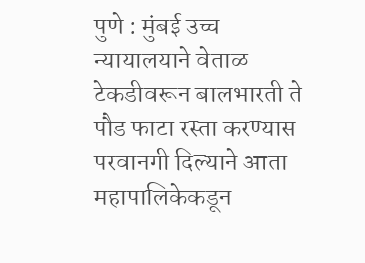पुणे : मुंबई उच्च न्यायालयाने वेताळ टेकडीवरून बालभारती ते पौड फाटा रस्ता करण्यास परवानगी दिल्याने आता महापालिकेकडून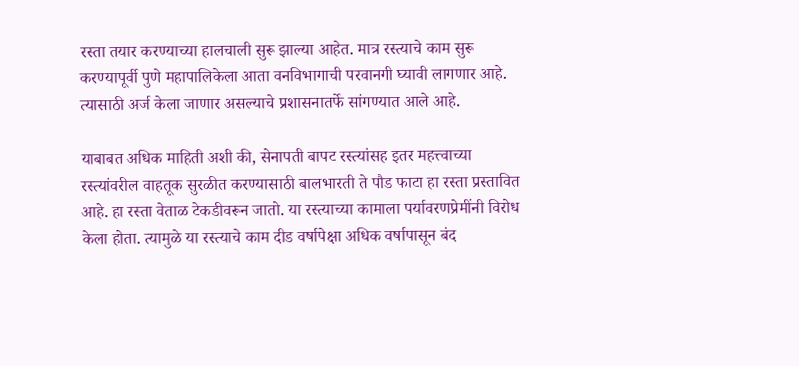रस्ता तयार करण्याच्या हालचाली सुरू झाल्या आहेत. मात्र रस्त्याचे काम सुरू करण्यापूर्वी पुणे महापालिकेला आता वनविभागाची परवानगी घ्यावी लागणार आहे. त्यासाठी अर्ज केला जाणार असल्याचे प्रशासनातर्फे सांगण्यात आले आहे.

याबाबत अधिक माहिती अशी की, सेनापती बापट रस्त्यांसह इतर महत्त्वाच्या रस्त्यांवरील वाहतूक सुरळीत करण्यासाठी बालभारती ते पौड फाटा हा रस्ता प्रस्तावित आहे. हा रस्ता वेताळ टेकडीवरून जातो. या रस्त्याच्या कामाला पर्यावरणप्रेमींनी विरोध केला होता. त्यामुळे या रस्त्याचे काम दीड वर्षापेक्षा अधिक वर्षापासून बंद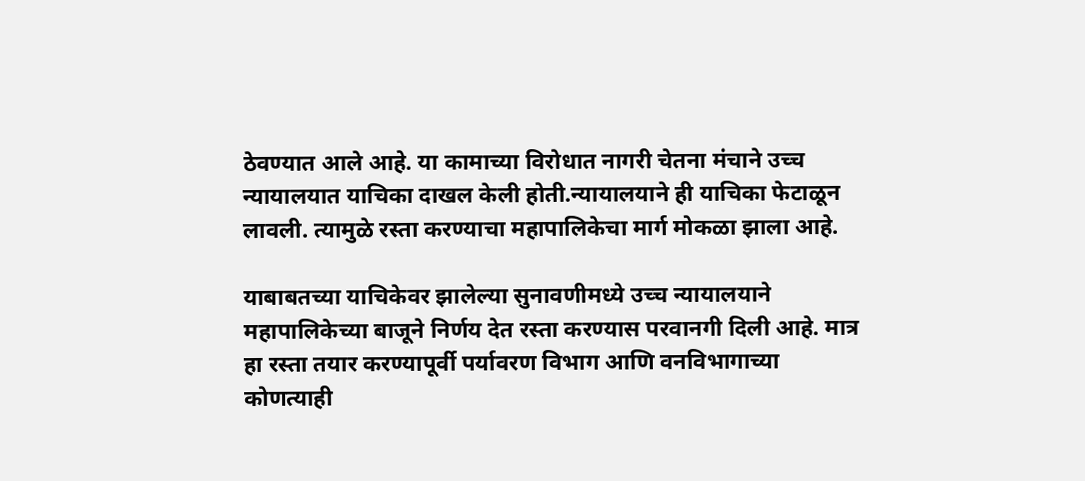ठेवण्यात आले आहे. या कामाच्या विरोधात नागरी चेतना मंचाने उच्च न्यायालयात याचिका दाखल केली होती.न्यायालयाने ही याचिका फेटाळून लावली. त्यामुळे रस्ता करण्याचा महापालिकेचा मार्ग मोकळा झाला आहे.

याबाबतच्या याचिकेवर झालेल्या सुनावणीमध्ये उच्च न्यायालयाने महापालिकेच्या बाजूने निर्णय देत रस्ता करण्यास परवानगी दिली आहे. मात्र हा रस्ता तयार करण्यापूर्वी पर्यावरण विभाग आणि वनविभागाच्या कोणत्याही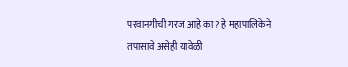परवानगीची गरज आहे का? हे महापालिकेने तपासावे असेही यावेळी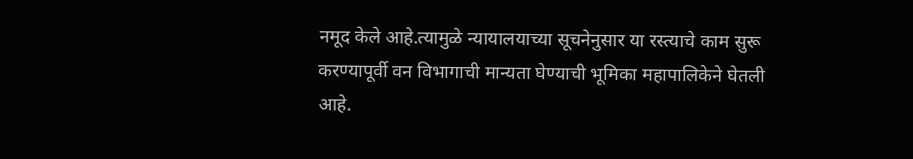नमूद केले आहे.त्यामुळे न्यायालयाच्या सूचनेनुसार या रस्त्याचे काम सुरू करण्यापूर्वी वन विभागाची मान्यता घेण्याची भूमिका महापालिकेने घेतली आहे.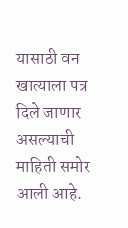यासाठी वन खात्याला पत्र दिले जाणार असल्याची माहिती समोर आली आहे.